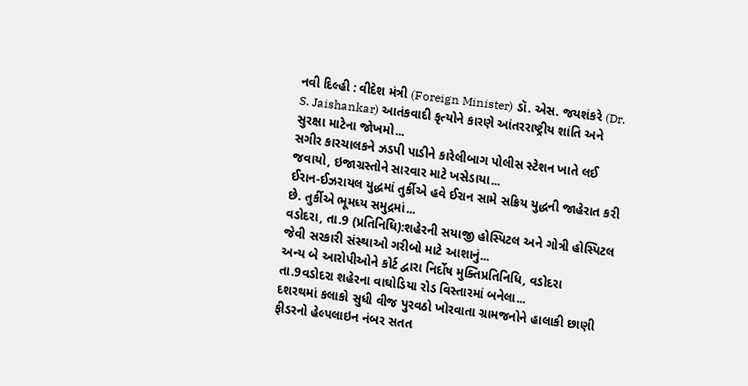નવી દિલ્હી : વીદેશ મંત્રી (Foreign Minister) ડૉ. એસ. જયશંકરે (Dr. S. Jaishankar) આતંકવાદી કૃત્યોને કારણે આંતરરાષ્ટ્રીય શાંતિ અને સુરક્ષા માટેના જોખમો...
સગીર કારચાલકને ઝડપી પાડીને કારેલીબાગ પોલીસ સ્ટેશન ખાતે લઈ જવાયો, ઇજાગ્રસ્તોને સારવાર માટે ખસેડાયા...
ઈરાન-ઈઝરાયલ યુદ્ધમાં તુર્કીએ હવે ઈરાન સામે સક્રિય યુદ્ધની જાહેરાત કરી છે. તુર્કીએ ભૂમધ્ય સમુદ્રમાં...
વડોદરા, તા.9 (પ્રતિનિધિ):શહેરની સયાજી હોસ્પિટલ અને ગોત્રી હોસ્પિટલ જેવી સરકારી સંસ્થાઓ ગરીબો માટે આશાનું...
અન્ય બે આરોપીઓને કોર્ટ દ્વારા નિર્દોષ મુક્તિપ્રતિનિધિ, વડોદરા તા.9વડોદરા શહેરના વાઘોડિયા રોડ વિસ્તારમાં બનેલા...
દશરથમાં કલાકો સુધી વીજ પુરવઠો ખોરવાતા ગ્રામજનોને હાલાકી છાણી ફીડરનો હેલ્પલાઇન નંબર સતત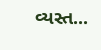વ્યસ્ત...